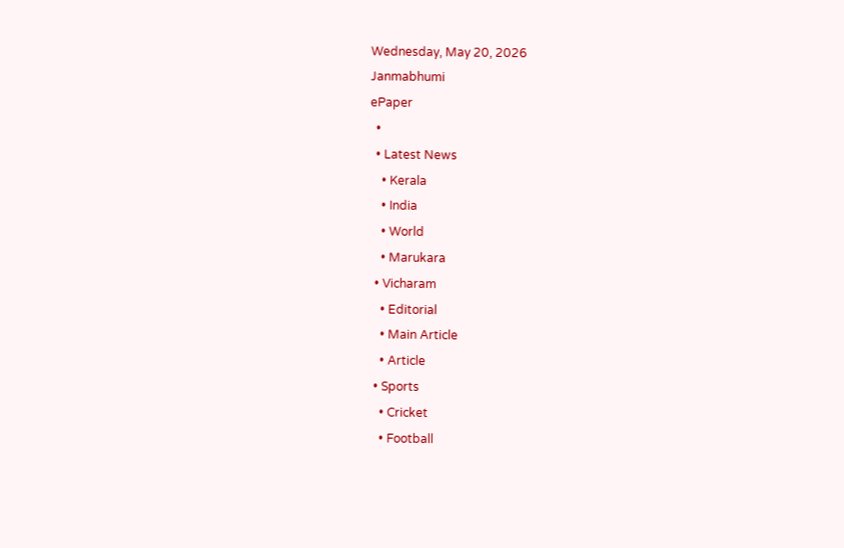Wednesday, May 20, 2026
Janmabhumi
ePaper
  •
  • Latest News
    • Kerala
    • India
    • World
    • Marukara
  • Vicharam
    • Editorial
    • Main Article
    • Article
  • Sports
    • Cricket
    • Football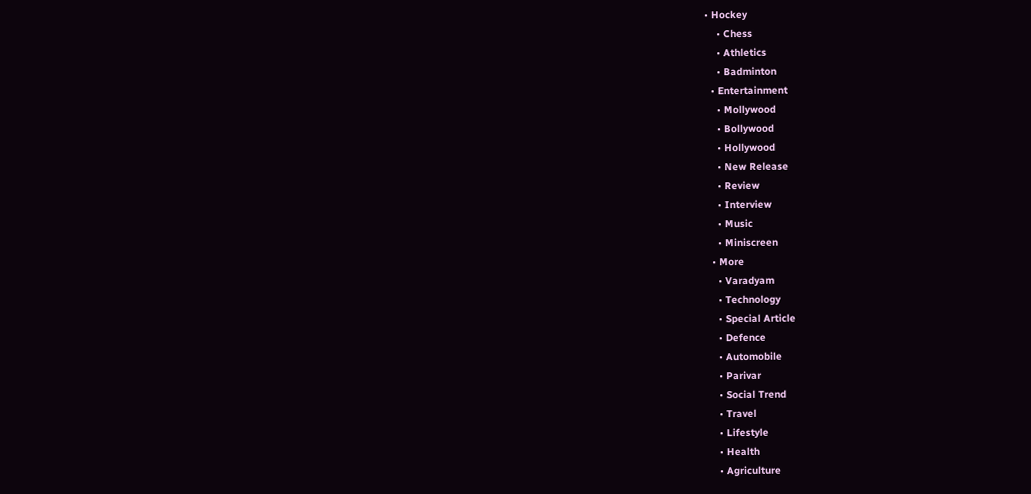• Hockey
    • Chess
    • Athletics
    • Badminton
  • Entertainment
    • Mollywood
    • Bollywood
    • Hollywood
    • New Release
    • Review
    • Interview
    • Music
    • Miniscreen
  • More
    • Varadyam
    • Technology
    • Special Article
    • Defence
    • Automobile
    • Parivar
    • Social Trend
    • Travel
    • Lifestyle
    • Health
    • Agriculture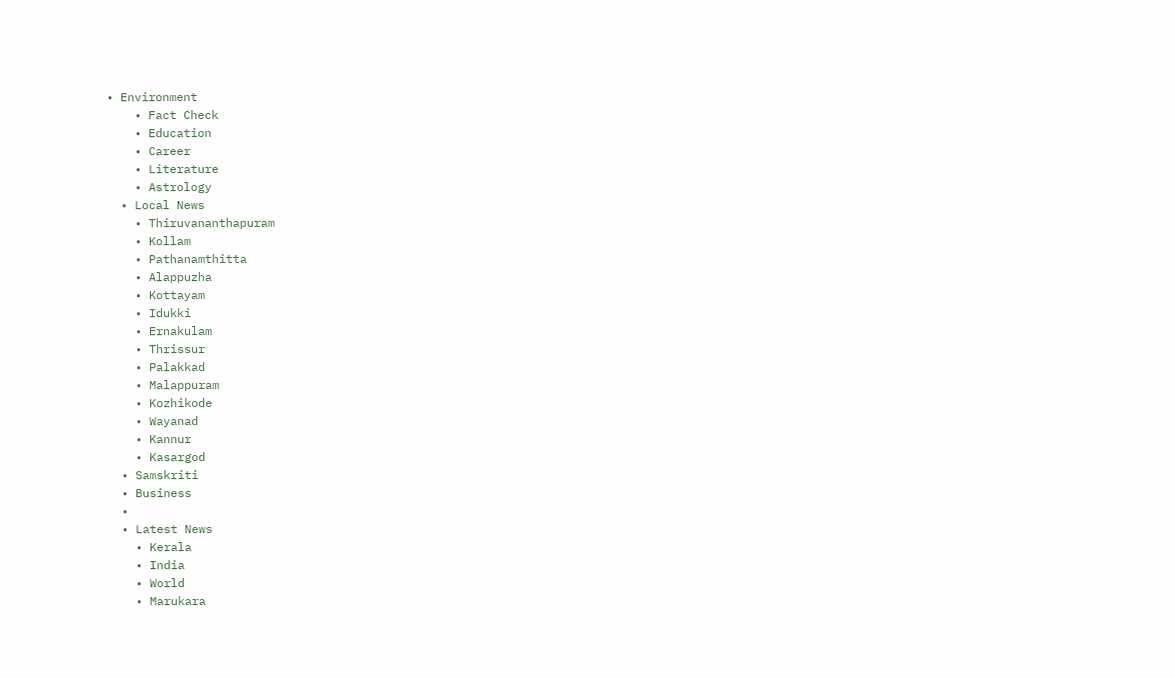• Environment
    • Fact Check
    • Education
    • Career
    • Literature
    • Astrology
  • Local News
    • Thiruvananthapuram
    • Kollam
    • Pathanamthitta
    • Alappuzha
    • Kottayam
    • Idukki
    • Ernakulam
    • Thrissur
    • Palakkad
    • Malappuram
    • Kozhikode
    • Wayanad
    • Kannur
    • Kasargod
  • Samskriti
  • Business
  •
  • Latest News
    • Kerala
    • India
    • World
    • Marukara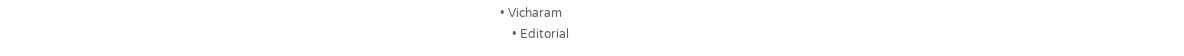• Vicharam
    • Editorial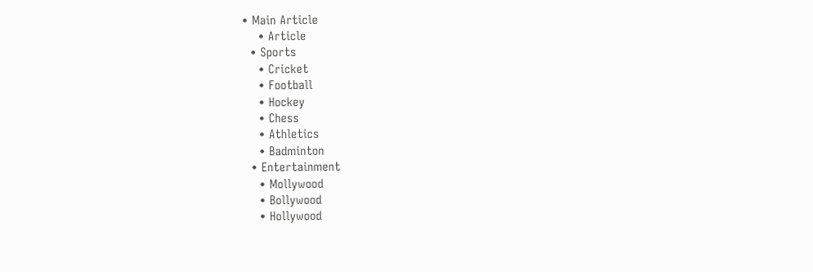• Main Article
    • Article
  • Sports
    • Cricket
    • Football
    • Hockey
    • Chess
    • Athletics
    • Badminton
  • Entertainment
    • Mollywood
    • Bollywood
    • Hollywood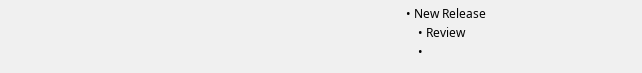• New Release
    • Review
    •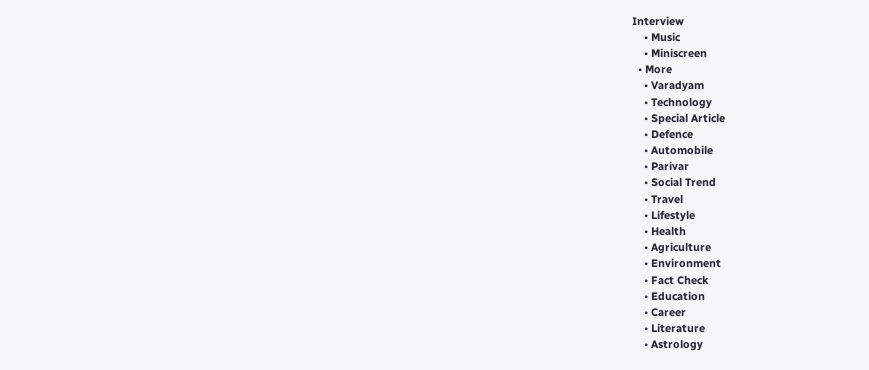Interview
    • Music
    • Miniscreen
  • More
    • Varadyam
    • Technology
    • Special Article
    • Defence
    • Automobile
    • Parivar
    • Social Trend
    • Travel
    • Lifestyle
    • Health
    • Agriculture
    • Environment
    • Fact Check
    • Education
    • Career
    • Literature
    • Astrology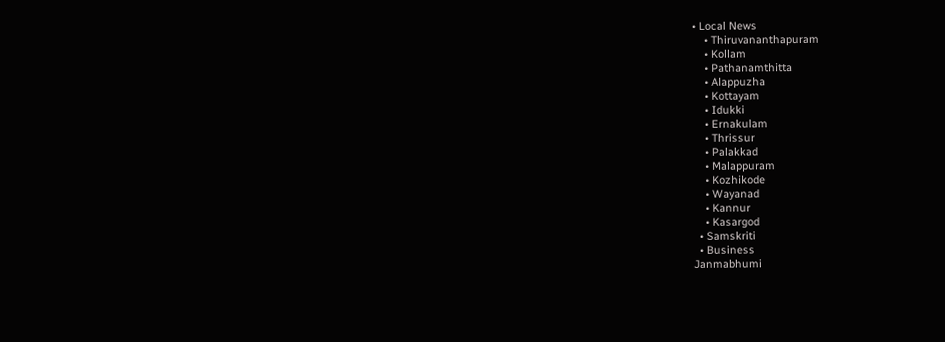• Local News
    • Thiruvananthapuram
    • Kollam
    • Pathanamthitta
    • Alappuzha
    • Kottayam
    • Idukki
    • Ernakulam
    • Thrissur
    • Palakkad
    • Malappuram
    • Kozhikode
    • Wayanad
    • Kannur
    • Kasargod
  • Samskriti
  • Business
Janmabhumi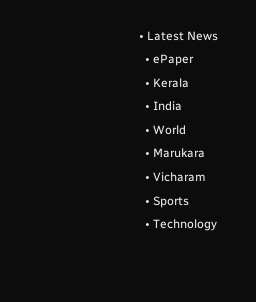• Latest News
  • ePaper
  • Kerala
  • India
  • World
  • Marukara
  • Vicharam
  • Sports
  • Technology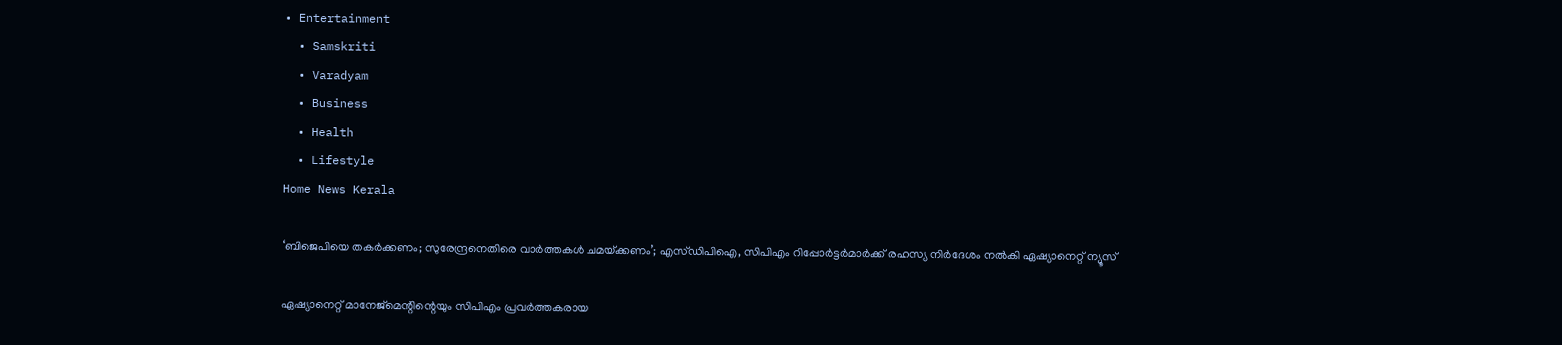• Entertainment
  • Samskriti
  • Varadyam
  • Business
  • Health
  • Lifestyle
Home News Kerala

‘ബിജെപിയെ തകര്‍ക്കണം; സുരേന്ദ്രനെതിരെ വാര്‍ത്തകള്‍ ചമയ്‌ക്കണം’; എസ്ഡിപിഐ, സിപിഎം റിപ്പോര്‍ട്ടര്‍മാര്‍ക്ക് രഹസ്യ നിര്‍ദേശം നല്‍കി ഏഷ്യാനെറ്റ് ന്യൂസ്

ഏഷ്യാനെറ്റ് മാനേജ്‌മെന്റിന്റെയും സിപിഎം പ്രവര്‍ത്തകരായ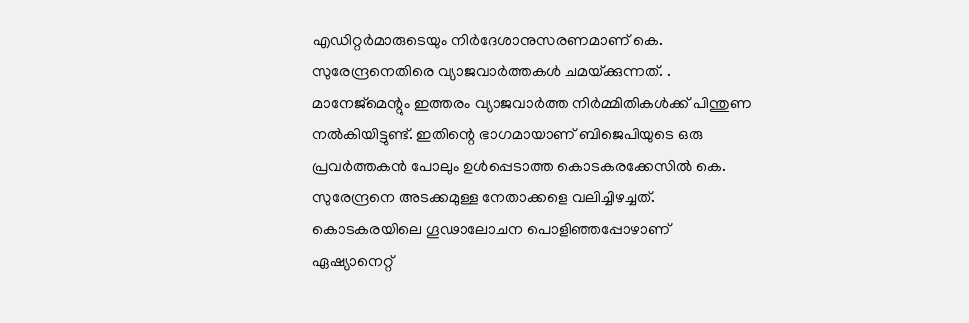എഡിറ്റര്‍മാരുടെയും നിര്‍ദേശാനുസരണമാണ് കെ. സുരേന്ദ്രനെതിരെ വ്യാജവാര്‍ത്തകള്‍ ചമയ്‌ക്കുന്നത്. . മാനേജ്‌മെന്റും ഇത്തരം വ്യാജവാര്‍ത്ത നിര്‍മ്മിതികള്‍ക്ക് പിന്തുണ നല്‍കിയിട്ടുണ്ട്. ഇതിന്റെ ഭാഗമായാണ് ബിജെപിയുടെ ഒരു പ്രവര്‍ത്തകന്‍ പോലും ഉള്‍പ്പെടാത്ത കൊടകരക്കേസില്‍ കെ. സുരേന്ദ്രനെ അടക്കമുള്ള നേതാക്കളെ വലിച്ചിഴച്ചത്. കൊടകരയിലെ ഗൂഢാലോചന പൊളിഞ്ഞപ്പോഴാണ് ഏഷ്യാനെറ്റ്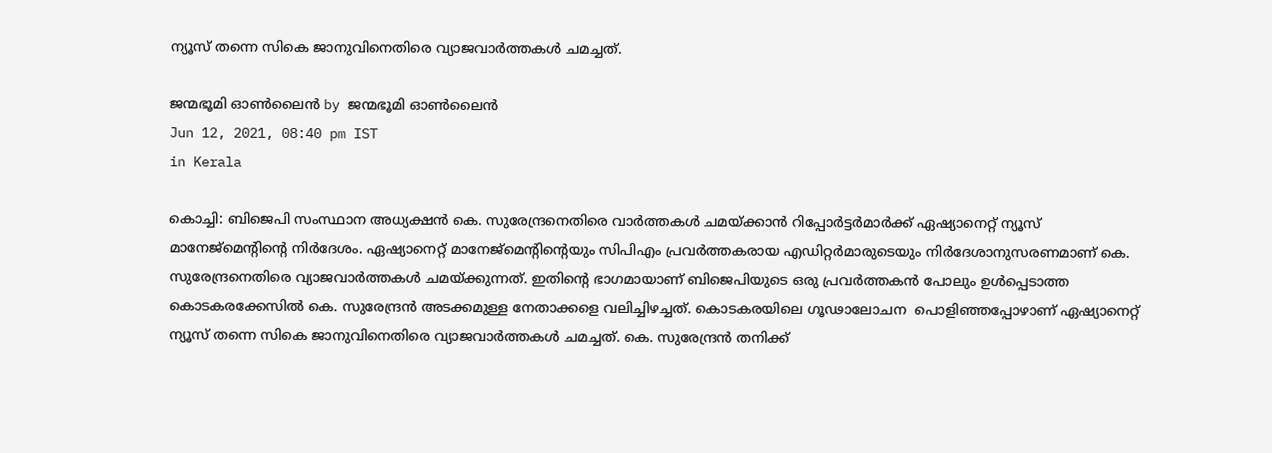ന്യൂസ് തന്നെ സികെ ജാനുവിനെതിരെ വ്യാജവാര്‍ത്തകള്‍ ചമച്ചത്.

ജന്മഭൂമി ഓണ്‍ലൈന്‍ by ജന്മഭൂമി ഓണ്‍ലൈന്‍
Jun 12, 2021, 08:40 pm IST
in Kerala

കൊച്ചി: ബിജെപി സംസ്ഥാന അധ്യക്ഷന്‍ കെ. സുരേന്ദ്രനെതിരെ വാര്‍ത്തകള്‍ ചമയ്‌ക്കാന്‍ റിപ്പോര്‍ട്ടര്‍മാര്‍ക്ക് ഏഷ്യാനെറ്റ് ന്യൂസ് മാനേജ്മെന്റിന്റെ നിര്‍ദേശം. ഏഷ്യാനെറ്റ് മാനേജ്മെന്റിന്റെയും സിപിഎം പ്രവര്‍ത്തകരായ എഡിറ്റര്‍മാരുടെയും നിര്‍ദേശാനുസരണമാണ് കെ. സുരേന്ദ്രനെതിരെ വ്യാജവാര്‍ത്തകള്‍ ചമയ്‌ക്കുന്നത്. ഇതിന്റെ ഭാഗമായാണ് ബിജെപിയുടെ ഒരു പ്രവര്‍ത്തകന്‍ പോലും ഉള്‍പ്പെടാത്ത കൊടകരക്കേസില്‍ കെ. സുരേന്ദ്രന്‍ അടക്കമുള്ള നേതാക്കളെ വലിച്ചിഴച്ചത്. കൊടകരയിലെ ഗൂഢാലോചന  പൊളിഞ്ഞപ്പോഴാണ് ഏഷ്യാനെറ്റ് ന്യൂസ് തന്നെ സികെ ജാനുവിനെതിരെ വ്യാജവാര്‍ത്തകള്‍ ചമച്ചത്. കെ. സുരേന്ദ്രന്‍ തനിക്ക്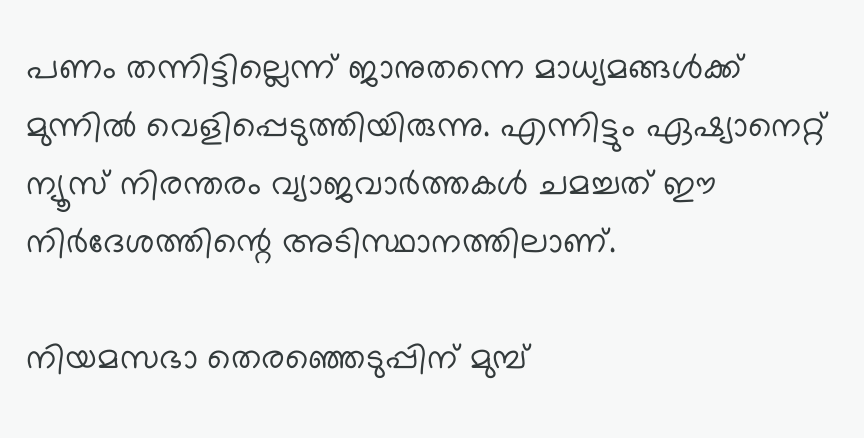പണം തന്നിട്ടില്ലെന്ന് ജാനുതന്നെ മാധ്യമങ്ങള്‍ക്ക് മുന്നില്‍ വെളിപ്പെടുത്തിയിരുന്നു. എന്നിട്ടും ഏഷ്യാനെറ്റ് ന്യൂസ് നിരന്തരം വ്യാജവാര്‍ത്തകള്‍ ചമച്ചത് ഈ നിര്‍ദേശത്തിന്റെ അടിസ്ഥാനത്തിലാണ്.

നിയമസഭാ തെരഞ്ഞെടുപ്പിന് മുമ്പ്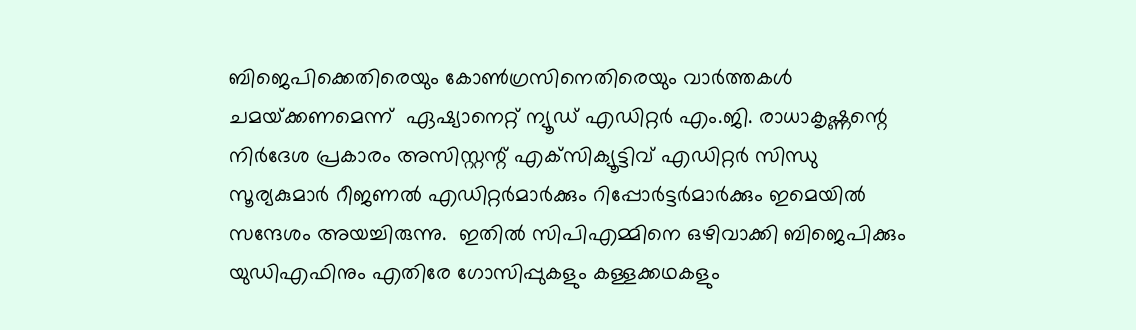ബിജെപിക്കെതിരെയും കോണ്‍ഗ്രസിനെതിരെയും വാര്‍ത്തകള്‍ ചമയ്‌ക്കണമെന്ന്  ഏഷ്യാനെറ്റ് ന്യൂഡ് എഡിറ്റര്‍ എം.ജി. രാധാകൃഷ്ണന്റെ നിര്‍ദേശ പ്രകാരം അസിസ്റ്റന്റ് എക്‌സിക്യൂട്ടിവ് എഡിറ്റര്‍ സിന്ധു സൂര്യകുമാര്‍ റീജണല്‍ എഡിറ്റര്‍മാര്‍ക്കും റിപ്പോര്‍ട്ടര്‍മാര്‍ക്കും ഇമെയില്‍ സന്ദേശം അയച്ചിരുന്നു.  ഇതില്‍ സിപിഎമ്മിനെ ഒഴിവാക്കി ബിജെപിക്കും യുഡിഎഫിനും എതിരേ ഗോസിപ്പുകളും കള്ളക്കഥകളും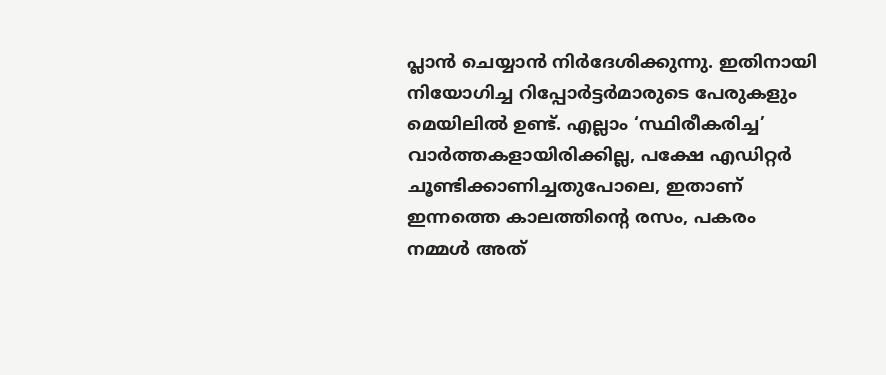പ്ലാന്‍ ചെയ്യാന്‍ നിര്‍ദേശിക്കുന്നു. ഇതിനായി നിയോഗിച്ച റിപ്പോര്‍ട്ടര്‍മാരുടെ പേരുകളും മെയിലില്‍ ഉണ്ട്. എല്ലാം ‘സ്ഥിരീകരിച്ച’ വാര്‍ത്തകളായിരിക്കില്ല, പക്ഷേ എഡിറ്റര്‍ ചൂണ്ടിക്കാണിച്ചതുപോലെ, ഇതാണ് ഇന്നത്തെ കാലത്തിന്റെ രസം, പകരം നമ്മള്‍ അത്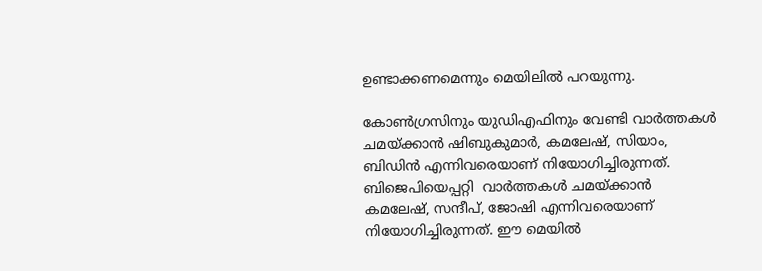ഉണ്ടാക്കണമെന്നും മെയിലില്‍ പറയുന്നു.

കോണ്‍ഗ്രസിനും യുഡിഎഫിനും വേണ്ടി വാര്‍ത്തകള്‍ ചമയ്‌ക്കാന്‍ ഷിബുകുമാര്‍, കമലേഷ്, സിയാം, ബിഡിന്‍ എന്നിവരെയാണ് നിയോഗിച്ചിരുന്നത്. ബിജെപിയെപ്പറ്റി  വാര്‍ത്തകള്‍ ചമയ്‌ക്കാന്‍ കമലേഷ്, സന്ദീപ്, ജോഷി എന്നിവരെയാണ് നിയോഗിച്ചിരുന്നത്. ഈ മെയില്‍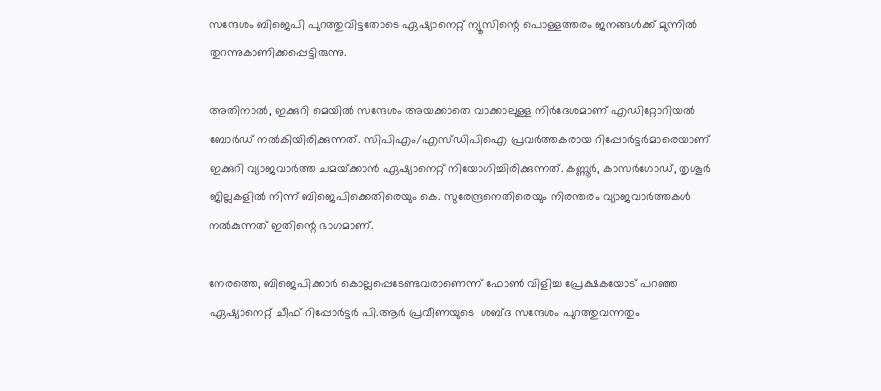സന്ദേശം ബിജെപി പുറത്തുവിട്ടതോടെ ഏഷ്യാനെറ്റ് ന്യൂസിന്റെ പൊള്ളത്തരം ജനങ്ങള്‍ക്ക് മുന്നില്‍ തുറന്നുകാണിക്കപ്പെട്ടിരുന്നു.

അതിനാല്‍, ഇക്കുറി മെയില്‍ സന്ദേശം അയക്കാതെ വാക്കാലുള്ള നിര്‍ദേശമാണ് എഡിറ്റോറിയല്‍ ബോര്‍ഡ് നല്‍കിയിരിക്കുന്നത്. സിപിഎം/എസ്ഡിപിഐ പ്രവര്‍ത്തകരായ റിപ്പോര്‍ട്ടര്‍മാരെയാണ് ഇക്കുറി വ്യാജവാര്‍ത്ത ചമയ്‌ക്കാന്‍ ഏഷ്യാനെറ്റ് നിയോഗിച്ചിരിക്കുന്നത്. കണ്ണൂര്‍, കാസര്‍ഗോഡ്, തൃശൂര്‍ ജില്ലകളില്‍ നിന്ന് ബിജെപിക്കെതിരെയും കെ. സുരേന്ദ്രനെതിരെയും നിരന്തരം വ്യാജവാര്‍ത്തകള്‍ നല്‍കുന്നത് ഇതിന്റെ ഭാഗമാണ്.

നേരത്തെ, ബിജെപിക്കാര്‍ കൊല്ലപ്പെടേണ്ടവരാണെന്ന് ഫോണ്‍ വിളിച്ച പ്രേക്ഷകയോട് പറഞ്ഞ ഏഷ്യാനെറ്റ് ചീഫ് റിപ്പോര്‍ട്ടര്‍ പി.ആര്‍ പ്രവീണയുടെ  ശബ്ദ സന്ദേശം പുറത്തുവന്നതും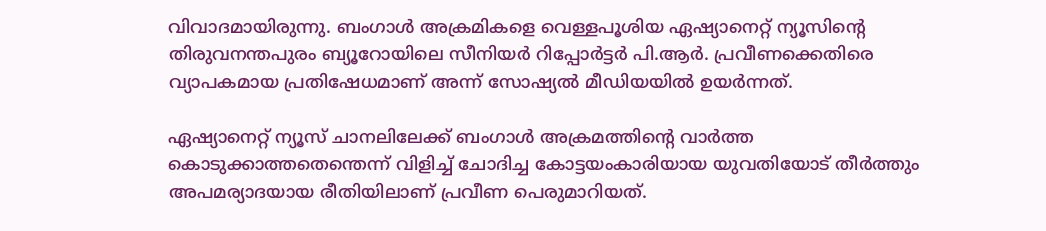വിവാദമായിരുന്നു. ബംഗാള്‍ അക്രമികളെ വെള്ളപൂശിയ ഏഷ്യാനെറ്റ് ന്യൂസിന്റെ തിരുവനന്തപുരം ബ്യൂറോയിലെ സീനിയര്‍ റിപ്പോര്‍ട്ടര്‍ പി.ആര്‍. പ്രവീണക്കെതിരെ വ്യാപകമായ പ്രതിഷേധമാണ് അന്ന് സോഷ്യല്‍ മീഡിയയില്‍ ഉയര്‍ന്നത്.

ഏഷ്യാനെറ്റ് ന്യൂസ് ചാനലിലേക്ക് ബംഗാള്‍ അക്രമത്തിന്റെ വാര്‍ത്ത കൊടുക്കാത്തതെന്തെന്ന് വിളിച്ച് ചോദിച്ച കോട്ടയംകാരിയായ യുവതിയോട് തീര്‍ത്തും അപമര്യാദയായ രീതിയിലാണ് പ്രവീണ പെരുമാറിയത്.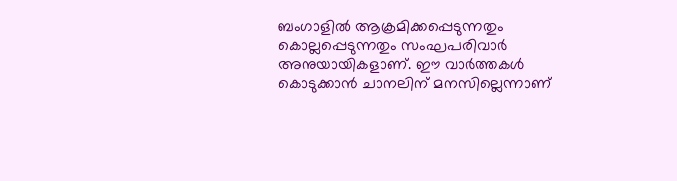ബംഗാളില്‍ ആക്രമിക്കപ്പെടുന്നതും കൊല്ലപ്പെടുന്നതും സംഘപരിവാര്‍ അനുയായികളാണ്. ഈ വാര്‍ത്തകള്‍ കൊടുക്കാന്‍ ചാനലിന് മനസില്ലെന്നാണ്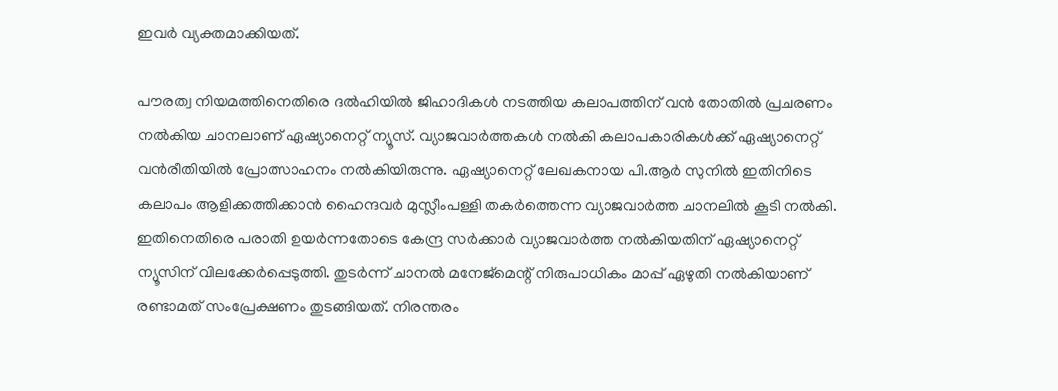ഇവര്‍ വ്യക്തമാക്കിയത്.

പൗരത്വ നിയമത്തിനെതിരെ ദല്‍ഹിയില്‍ ജിഹാദികള്‍ നടത്തിയ കലാപത്തിന് വന്‍ തോതില്‍ പ്രചരണം നല്‍കിയ ചാനലാണ് ഏഷ്യാനെറ്റ് ന്യൂസ്. വ്യാജവാര്‍ത്തകള്‍ നല്‍കി കലാപകാരികള്‍ക്ക് ഏഷ്യാനെറ്റ് വന്‍രീതിയില്‍ പ്രോത്സാഹനം നല്‍കിയിരുന്നു. ഏഷ്യാനെറ്റ് ലേഖകനായ പി.ആര്‍ സുനില്‍ ഇതിനിടെ കലാപം ആളിക്കത്തിക്കാന്‍ ഹൈന്ദവര്‍ മുസ്ലീംപള്ളി തകര്‍ത്തെന്ന വ്യാജവാര്‍ത്ത ചാനലില്‍ കൂടി നല്‍കി. ഇതിനെതിരെ പരാതി ഉയര്‍ന്നതോടെ കേന്ദ്ര സര്‍ക്കാര്‍ വ്യാജവാര്‍ത്ത നല്‍കിയതിന് ഏഷ്യാനെറ്റ് ന്യൂസിന് വിലക്കേര്‍പ്പെടുത്തി. തുടര്‍ന്ന് ചാനല്‍ മനേജ്‌മെന്റ് നിരുപാധികം മാപ്പ് ഏഴുതി നല്‍കിയാണ് രണ്ടാമത് സംപ്രേക്ഷണം തുടങ്ങിയത്. നിരന്തരം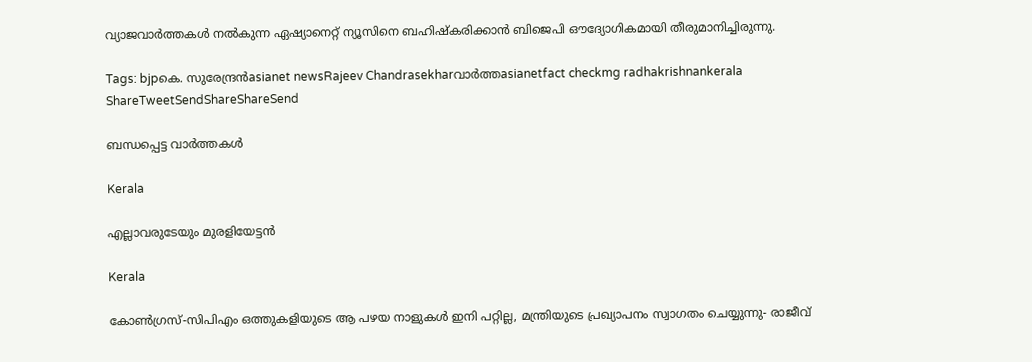വ്യാജവാര്‍ത്തകള്‍ നല്‍കുന്ന ഏഷ്യാനെറ്റ് ന്യൂസിനെ ബഹിഷ്‌കരിക്കാന്‍ ബിജെപി ഔദ്യോഗികമായി തീരുമാനിച്ചിരുന്നു.

Tags: bjpകെ. സുരേന്ദ്രന്‍asianet newsRajeev Chandrasekharവാര്‍ത്തasianetfact checkmg radhakrishnankerala
ShareTweetSendShareShareSend

ബന്ധപ്പെട്ട വാര്‍ത്തകള്‍

Kerala

എല്ലാവരുടേയും മുരളിയേട്ടന്‍

Kerala

കോണ്‍ഗ്രസ്-സിപിഎം ഒത്തുകളിയുടെ ആ പഴയ നാളുകള്‍ ഇനി പറ്റില്ല, മന്ത്രിയുടെ പ്രഖ്യാപനം സ്വാഗതം ചെയ്യുന്നു- രാജീവ്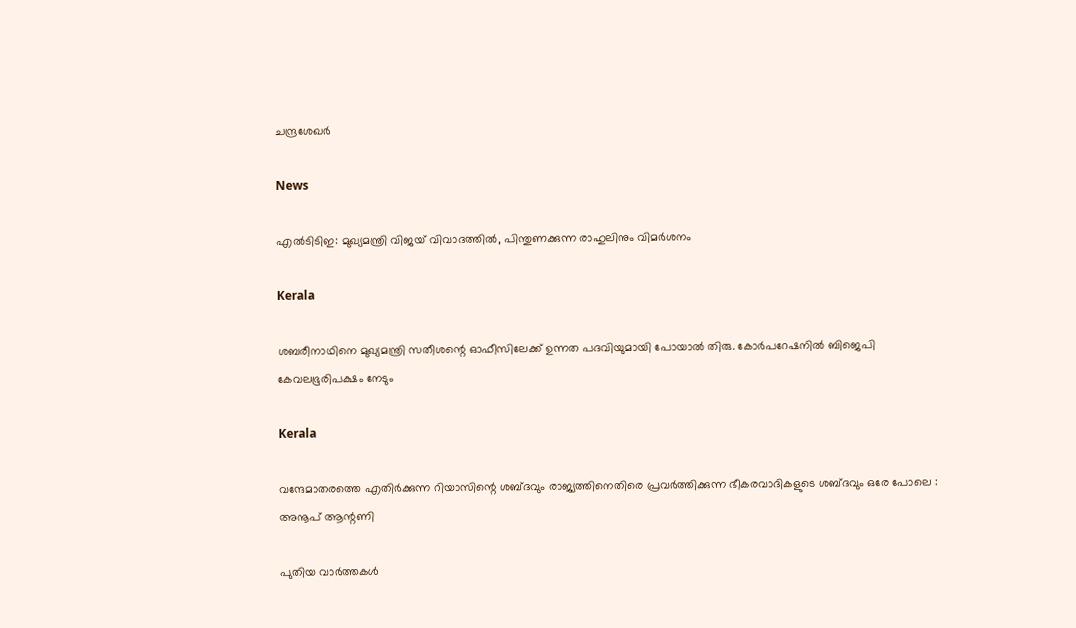ചന്ദ്രശേഖര്‍

News

എൽടിടിഇ: മുഖ്യമന്ത്രി വിജയ് വിവാദത്തിൽ, പിന്തുണക്കുന്ന രാഹുലിനും വിമർശനം

Kerala

ശബരീനാഥിനെ മുഖ്യമന്ത്രി സതീശന്റെ ഓഫീസിലേക്ക് ഉന്നത പദവിയുമായി പോയാല്‍ തിരു. കോര്‍പറേഷനില്‍ ബിജെപി കേവലഭൂരിപക്ഷം നേടും

Kerala

വന്ദേമാതരത്തെ എതിര്‍ക്കുന്ന റിയാസിന്റെ ശബ്ദവും രാജ്യത്തിനെതിരെ പ്രവര്‍ത്തിക്കുന്ന ഭീകരവാദികളുടെ ശബ്ദവും ഒരേ പോലെ : അനൂപ് ആന്റണി

പുതിയ വാര്‍ത്തകള്‍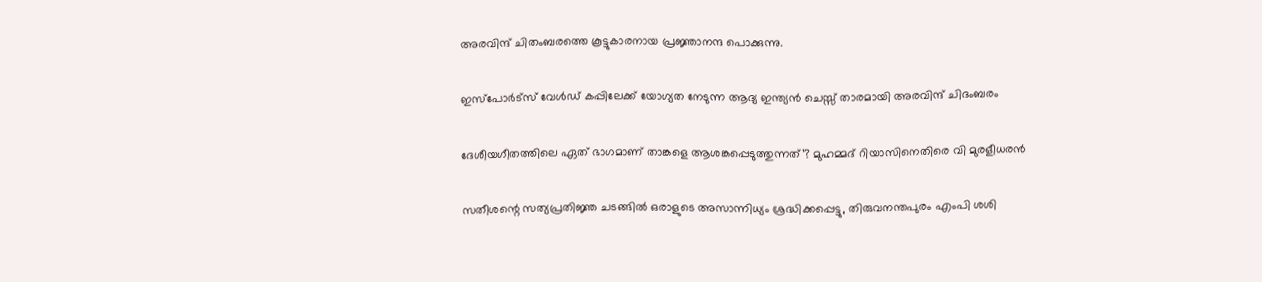അരവിന്ദ് ചിതംബരത്തെ കൂട്ടുകാരനായ പ്രജ്ഞാനന്ദ പൊക്കുന്നു.

ഇസ്പോര്‍ട്സ് വേള്‍ഡ് കപ്പിലേക്ക് യോഗ്യത നേടുന്ന ആദ്യ ഇന്ത്യൻ ചെസ്സ് താരമായി അരവിന്ദ് ചിദംബരം

ദേശീയഗീതത്തിലെ ഏത് ഭാഗമാണ് താങ്കളെ ആശങ്കപ്പെടുത്തുന്നത്’? മുഹമ്മദ് റിയാസിനെതിരെ വി മുരളീധരൻ

സതീശന്റെ സത്യപ്രതിജ്ഞ ചടങ്ങില്‍ ഒരാളുടെ അസാന്നിധ്യം ശ്രദ്ധിക്കപ്പെട്ടു, തിരുവനന്തപുരം എംപി ശശി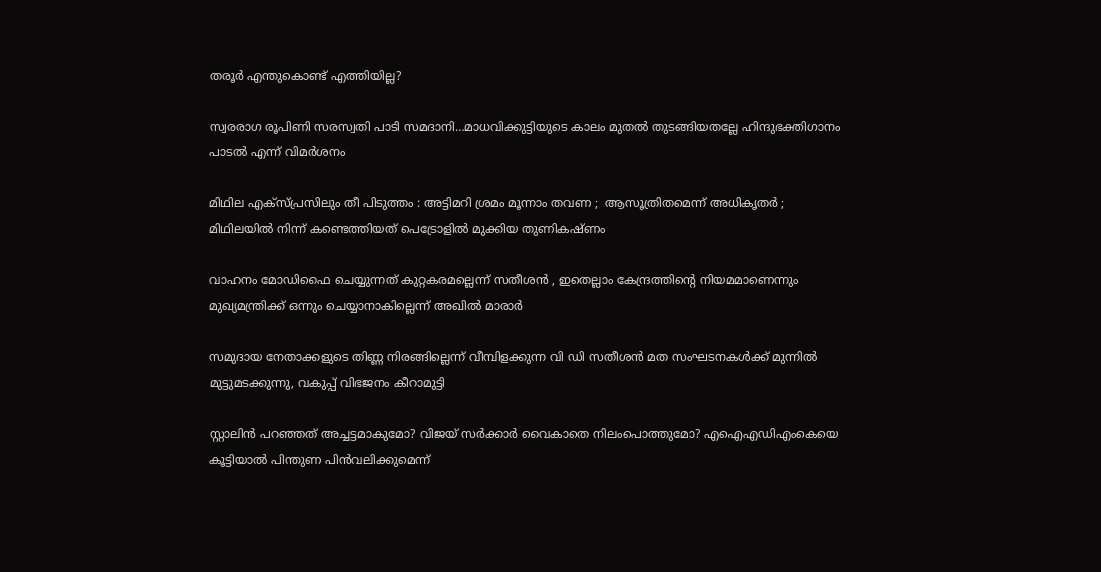തരൂര്‍ എന്തുകൊണ്ട് എത്തിയില്ല?

സ്വരരാഗ രൂപിണി സരസ്വതി പാടി സമദാനി…മാധവിക്കുട്ടിയുടെ കാലം മുതല്‍ തുടങ്ങിയതല്ലേ ഹിന്ദുഭക്തിഗാനം പാടല്‍ എന്ന് വിമര്‍ശനം

മിഥില എക്സ്പ്രസിലും തീ പിടുത്തം : അട്ടിമറി ശ്രമം മൂന്നാം തവണ ;  ആസൂത്രിതമെന്ന് അധികൃതർ ; മിഥിലയിൽ നിന്ന് കണ്ടെത്തിയത് പെട്രോളിൽ മുക്കിയ തുണികഷ്ണം

വാഹനം മോഡിഫൈ ചെയ്യുന്നത് കുറ്റകരമല്ലെന്ന് സതീശന്‍ , ഇതെല്ലാം കേന്ദ്രത്തിന്റെ നിയമമാണെന്നും മുഖ്യമന്ത്രിക്ക് ഒന്നും ചെയ്യാനാകില്ലെന്ന് അഖില്‍ മാരാര്‍

സമുദായ നേതാക്കളുടെ തിണ്ണ നിരങ്ങില്ലെന്ന് വീമ്പിളക്കുന്ന വി ഡി സതീശന്‍ മത സംഘടനകള്‍ക്ക് മുന്നില്‍ മുട്ടുമടക്കുന്നു, വകുപ്പ് വിഭജനം കീറാമുട്ടി

സ്റ്റാലിന്‍ പറഞ്ഞത് അച്ചട്ടമാകുമോ? വിജയ് സർക്കാര്‍ വൈകാതെ നിലംപൊത്തുമോ? എഐഎഡിഎംകെയെ കൂട്ടിയാൽ പിന്തുണ പിൻവലിക്കുമെന്ന്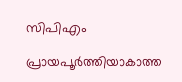സിപിഎം

പ്രായപൂര്‍ത്തിയാകാത്ത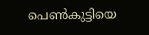പെണ്‍കുട്ടിയെ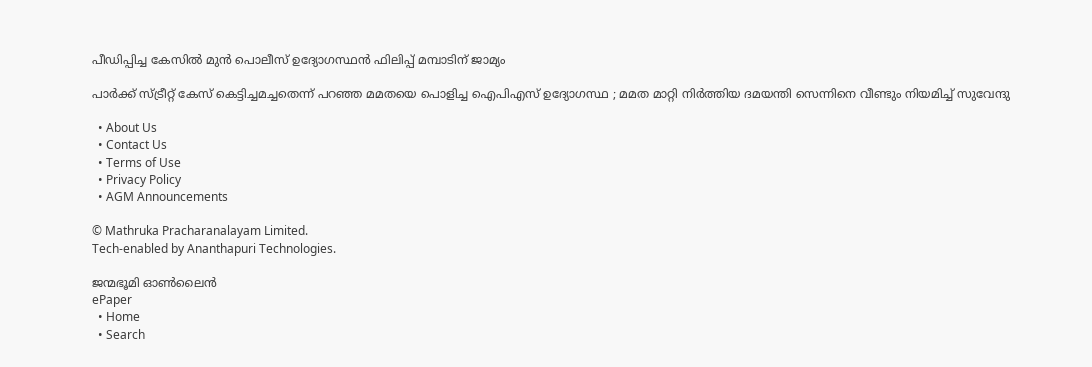പീഡിപ്പിച്ച കേസില്‍ മുന്‍ പൊലീസ് ഉദ്യോഗസ്ഥന്‍ ഫിലിപ്പ് മമ്പാടിന് ജാമ്യം

പാർക്ക് സ്ട്രീറ്റ് കേസ് കെട്ടിച്ചമച്ചതെന്ന് പറഞ്ഞ മമതയെ പൊളിച്ച ഐപിഎസ് ഉദ്യോഗസ്ഥ ; മമത മാറ്റി നിർത്തിയ ദമയന്തി സെന്നിനെ വീണ്ടും നിയമിച്ച് സുവേന്ദു

  • About Us
  • Contact Us
  • Terms of Use
  • Privacy Policy
  • AGM Announcements

© Mathruka Pracharanalayam Limited.
Tech-enabled by Ananthapuri Technologies.

ജന്മഭൂമി ഓണ്‍ലൈന്‍
ePaper
  • Home
  • Search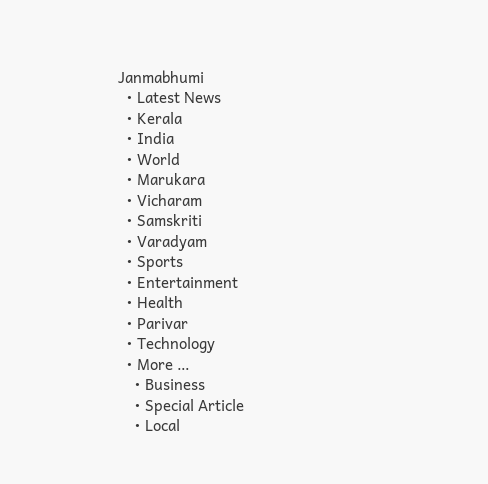Janmabhumi
  • Latest News
  • Kerala
  • India
  • World
  • Marukara
  • Vicharam
  • Samskriti
  • Varadyam
  • Sports
  • Entertainment
  • Health
  • Parivar
  • Technology
  • More …
    • Business
    • Special Article
    • Local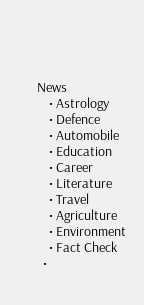News
    • Astrology
    • Defence
    • Automobile
    • Education
    • Career
    • Literature
    • Travel
    • Agriculture
    • Environment
    • Fact Check
  •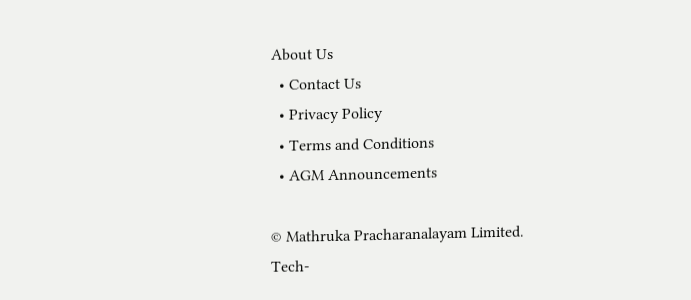About Us
  • Contact Us
  • Privacy Policy
  • Terms and Conditions
  • AGM Announcements

© Mathruka Pracharanalayam Limited.
Tech-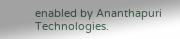enabled by Ananthapuri Technologies.